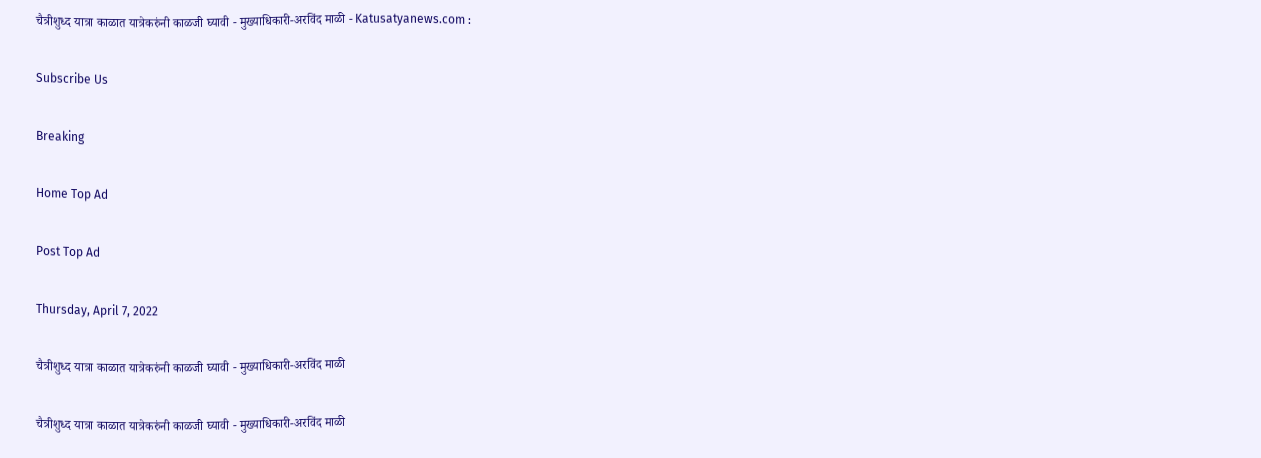चैत्रीशुध्द यात्रा काळात यात्रेकरुंनी काळजी घ्यावी - मुख्याधिकारी-अरविंद माळी - Katusatyanews.com :

Subscribe Us

Breaking

Home Top Ad

Post Top Ad

Thursday, April 7, 2022

चैत्रीशुध्द यात्रा काळात यात्रेकरुंनी काळजी घ्यावी - मुख्याधिकारी-अरविंद माळी

चैत्रीशुध्द यात्रा काळात यात्रेकरुंनी काळजी घ्यावी - मुख्याधिकारी-अरविंद माळी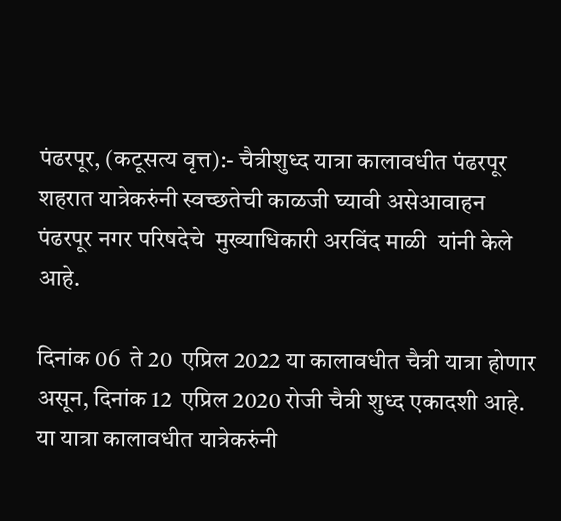पंढरपूर, (कटूसत्य वृत्त):- चैत्रीशुध्द यात्रा कालावधीत पंढरपूर शहरात यात्रेकरुंनी स्वच्छतेची काळजी घ्यावी असेआवाहन पंढरपूर नगर परिषदेचे  मुख्याधिकारी अरविंद माळी  यांनी केले आहे.

दिनांक 06  ते 20  एप्रिल 2022 या कालावधीत चैत्री यात्रा होणार असून, दिनांक 12  एप्रिल 2020 रोजी चैत्री शुध्द एकादशी आहे. या यात्रा कालावधीत यात्रेकरुंनी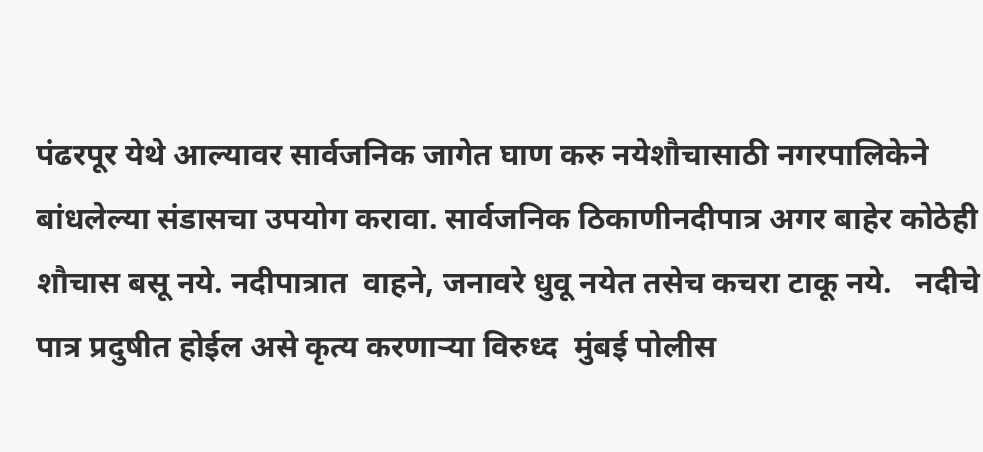पंढरपूर येथे आल्यावर सार्वजनिक जागेत घाण करु नयेशौचासाठी नगरपालिकेने बांधलेल्या संडासचा उपयोग करावा. सार्वजनिक ठिकाणीनदीपात्र अगर बाहेर कोठेही शौचास बसू नये. नदीपात्रात  वाहने, जनावरे धुवू नयेत तसेच कचरा टाकू नये.   नदीचे पात्र प्रदुषीत होईल असे कृत्य करणाऱ्या विरुध्द  मुंबई पोलीस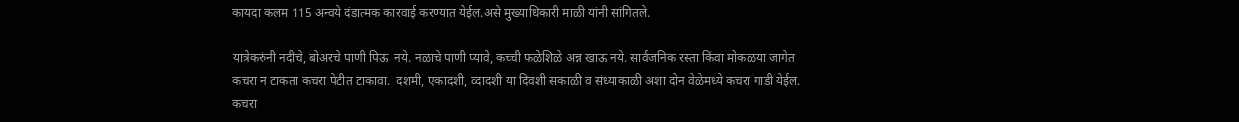कायदा कलम 115 अन्वये दंडात्मक कारवाई करण्यात येईल.असे मुख्याधिकारी माळी यांनी सांगितले.

यात्रेकरुंनी नदीचे, बोअरचे पाणी पिऊ  नये. नळाचे पाणी प्यावे, कच्ची फळेशिळे अन्न खाऊ नये. सार्वजनिक रस्ता किंवा मोकळया जागेत कचरा न टाकता कचरा पेटीत टाकावा.  दशमी, एकादशी, व्दादशी या दिवशी सकाळी व संध्याकाळी अशा दोन वेळेमध्ये कचरा गाडी येईल.  कचरा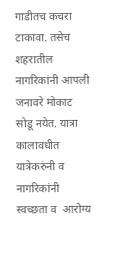गाडीतच कचरा टाकावा. तसेच शहरातील नागरिकांनी आपली जनावरे मोकाट सोडू नयेत. यात्रा कालावधीत यात्रेकरुंनी व नागरिकांनी स्वच्छता व  आरोग्य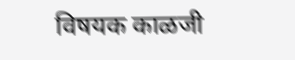विषयक काळजी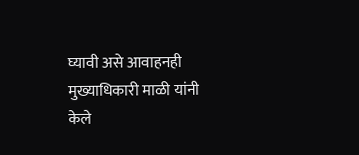घ्यावी असे आवाहनही मुख्याधिकारी माळी यांनी केले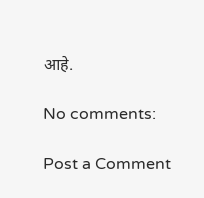आहे.

No comments:

Post a Comment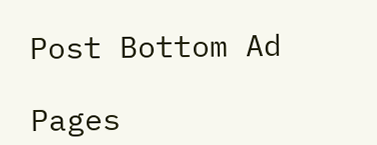Post Bottom Ad

Pages